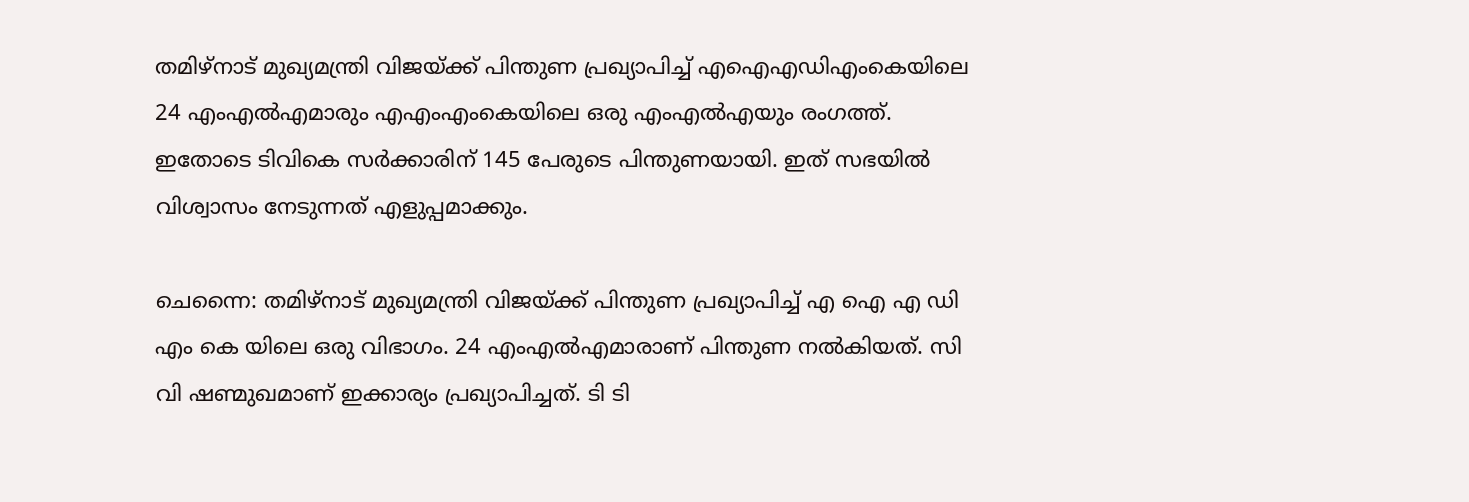തമിഴ്നാട് മുഖ്യമന്ത്രി വിജയ്ക്ക് പിന്തുണ പ്രഖ്യാപിച്ച് എഐഎഡിഎംകെയിലെ 24 എംഎൽഎമാരും എഎംഎംകെയിലെ ഒരു എംഎൽഎയും രംഗത്ത്. ഇതോടെ ടിവികെ സർക്കാരിന് 145 പേരുടെ പിന്തുണയായി. ഇത് സഭയിൽ വിശ്വാസം നേടുന്നത് എളുപ്പമാക്കും.

ചെന്നൈ: തമിഴ്നാട് മുഖ്യമന്ത്രി വിജയ്ക്ക് പിന്തുണ പ്രഖ്യാപിച്ച് എ ഐ എ ഡി എം കെ യിലെ ഒരു വിഭാഗം. 24 എംഎൽഎമാരാണ് പിന്തുണ നൽകിയത്. സി വി ഷണ്മുഖമാണ് ഇക്കാര്യം പ്രഖ്യാപിച്ചത്. ടി ടി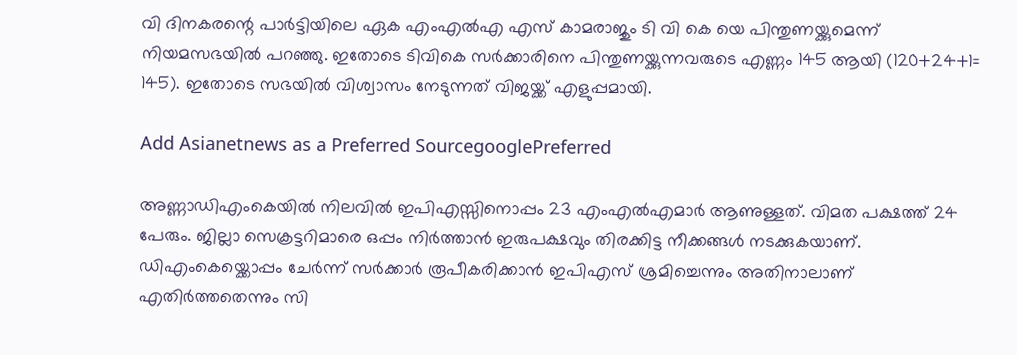വി ദിനകരന്റെ പാർട്ടിയിലെ ഏക എംഎൽഎ എസ് കാമരാജും ടി വി കെ യെ പിന്തുണയ്ക്കുമെന്ന് നിയമസഭയിൽ പറഞ്ഞു. ഇതോടെ ടിവികെ സർക്കാരിനെ പിന്തുണയ്ക്കുന്നവരുടെ എണ്ണം 145 ആയി (120+24+1= 145). ഇതോടെ സഭയിൽ വിശ്വാസം നേടുന്നത് വിജയ്ക്ക് എളുപ്പമായി.

Add Asianetnews as a Preferred SourcegooglePreferred

അണ്ണാഡിഎംകെയിൽ നിലവിൽ ഇപിഎസ്സിനൊപ്പം 23 എംഎൽഎമാർ ആണുള്ളത്. വിമത പക്ഷത്ത് 24 പേരും. ജില്ലാ സെക്രട്ടറിമാരെ ഒപ്പം നിർത്താൻ ഇരുപക്ഷവും തിരക്കിട്ട നീക്കങ്ങൾ നടക്കുകയാണ്. ഡിഎംകെയ്ക്കൊപ്പം ചേർന്ന് സർക്കാർ രൂപീകരിക്കാൻ ഇപിഎസ് ശ്രമിച്ചെന്നും അതിനാലാണ് എതിർത്തതെന്നും സി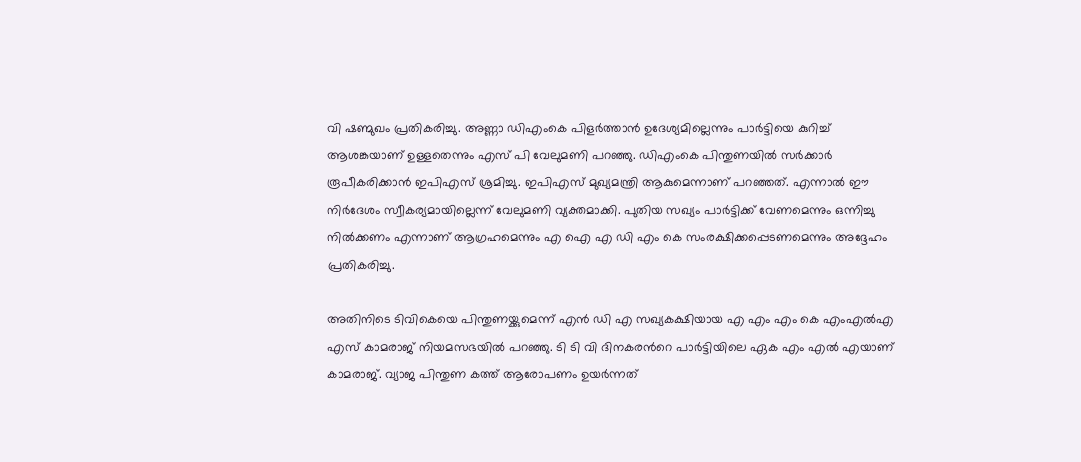വി ഷണ്മുഖം പ്രതികരിച്ചു. അണ്ണാ ഡിഎംകെ പിളർത്താൻ ഉദേശ്യമില്ലെന്നും പാർട്ടിയെ കുറിച്ച് ആശങ്കയാണ് ഉള്ളതെന്നും എസ് പി വേലുമണി പറഞ്ഞു. ഡിഎംകെ പിന്തുണയിൽ സർക്കാർ രൂപീകരിക്കാൻ ഇപിഎസ് ശ്രമിച്ചു. ഇപിഎസ് മുഖ്യമന്ത്രി ആകുമെന്നാണ് പറഞ്ഞത്. എന്നാൽ ഈ നിർദേശം സ്വീകര്യമായില്ലെന്ന് വേലുമണി വ്യക്തമാക്കി. പുതിയ സഖ്യം പാർട്ടിക്ക് വേണമെന്നും ഒന്നിച്ചു നിൽക്കണം എന്നാണ് ആഗ്രഹമെന്നും എ ഐ എ ഡി എം കെ സംരക്ഷിക്കപ്പെടണമെന്നും അദ്ദേഹം പ്രതികരിച്ചു.

അതിനിടെ ടിവികെയെ പിന്തുണയ്ക്കുമെന്ന് എൻ ഡി എ സഖ്യകക്ഷിയായ എ എം എം കെ എംഎൽഎ എസ് കാമരാജ് നിയമസഭയിൽ പറഞ്ഞു. ടി ടി വി ദിനകരന്‍റെ പാർട്ടിയിലെ ഏക എം എൽ എയാണ് കാമരാജ്. വ്യാജ പിന്തുണ കത്ത് ആരോപണം ഉയർന്നത്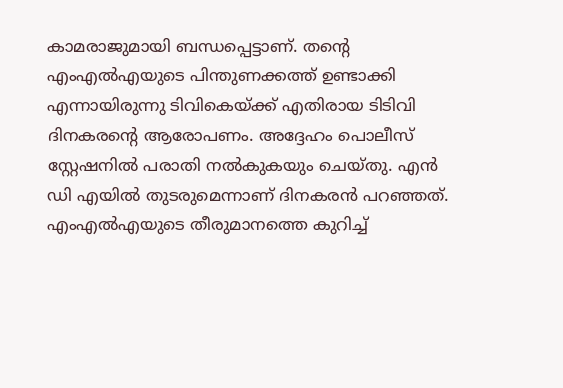കാമരാജുമായി ബന്ധപ്പെട്ടാണ്. തന്‍റെ എംഎൽഎയുടെ പിന്തുണക്കത്ത് ഉണ്ടാക്കി എന്നായിരുന്നു ടിവികെയ്ക്ക് എതിരായ ടിടിവി ദിനകരന്‍റെ ആരോപണം. അദ്ദേഹം പൊലീസ് സ്റ്റേഷനിൽ പരാതി നൽകുകയും ചെയ്തു. എൻ ഡി എയിൽ തുടരുമെന്നാണ് ദിനകരൻ പറഞ്ഞത്. എംഎൽഎയുടെ തീരുമാനത്തെ കുറിച്ച്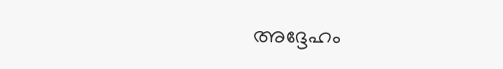അദ്ദേഹം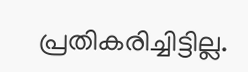പ്രതികരിച്ചിട്ടില്ല.